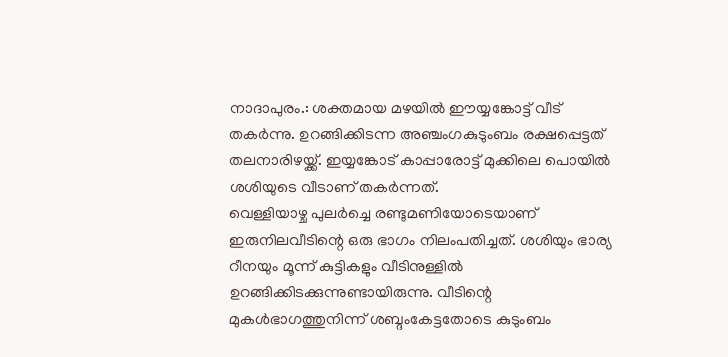നാദാപുരം.: ശക്തമായ മഴയിൽ ഈയ്യങ്കോട്ട് വീട് തകർന്നു. ഉറങ്ങിക്കിടന്ന അഞ്ചംഗകുടുംബം രക്ഷപ്പെട്ടത് തലനാരിഴയ്ക്ക്. ഇയ്യങ്കോട് കാപ്പാരോട്ട് മുക്കിലെ പൊയിൽ ശശിയുടെ വീടാണ് തകർന്നത്.
വെള്ളിയാഴ്ച പുലർച്ചെ രണ്ടുമണിയോടെയാണ് ഇരുനിലവീടിന്റെ ഒരു ഭാഗം നിലംപതിച്ചത്. ശശിയും ഭാര്യ റീനയും മൂന്ന് കുട്ടികളും വീടിനുള്ളിൽ ഉറങ്ങിക്കിടക്കുന്നുണ്ടായിരുന്നു. വീടിന്റെ മുകൾഭാഗത്തുനിന്ന് ശബ്ദംകേട്ടതോടെ കുടുംബം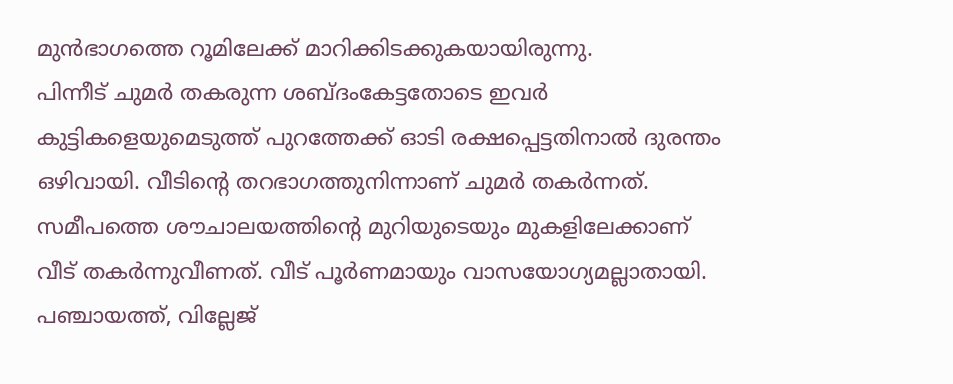മുൻഭാഗത്തെ റൂമിലേക്ക് മാറിക്കിടക്കുകയായിരുന്നു.
പിന്നീട് ചുമർ തകരുന്ന ശബ്ദംകേട്ടതോടെ ഇവർ കുട്ടികളെയുമെടുത്ത് പുറത്തേക്ക് ഓടി രക്ഷപ്പെട്ടതിനാൽ ദുരന്തം ഒഴിവായി. വീടിന്റെ തറഭാഗത്തുനിന്നാണ് ചുമർ തകർന്നത്. സമീപത്തെ ശൗചാലയത്തിന്റെ മുറിയുടെയും മുകളിലേക്കാണ് വീട് തകർന്നുവീണത്. വീട് പൂർണമായും വാസയോഗ്യമല്ലാതായി. പഞ്ചായത്ത്, വില്ലേജ്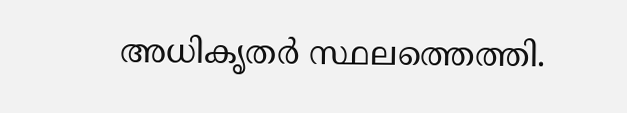അധികൃതർ സ്ഥലത്തെത്തി.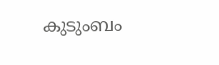കുടുംബം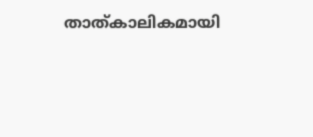താത്കാലികമായി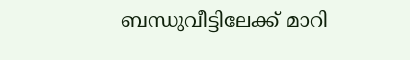ബന്ധുവീട്ടിലേക്ക് മാറി